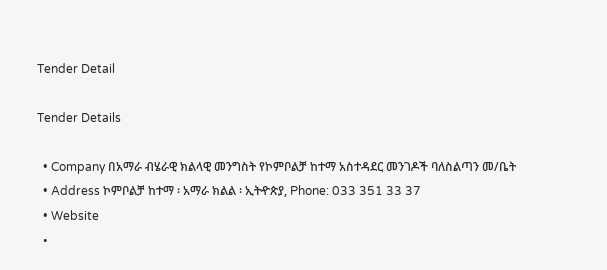Tender Detail

Tender Details

  • Company በአማራ ብሄራዊ ክልላዊ መንግስት የኮምቦልቻ ከተማ አስተዳደር መንገዶች ባለስልጣን መ/ቤት
  • Address ኮምቦልቻ ከተማ ፡ አማራ ክልል ፡ ኢትዯጵያ, Phone: 033 351 33 37
  • Website
  •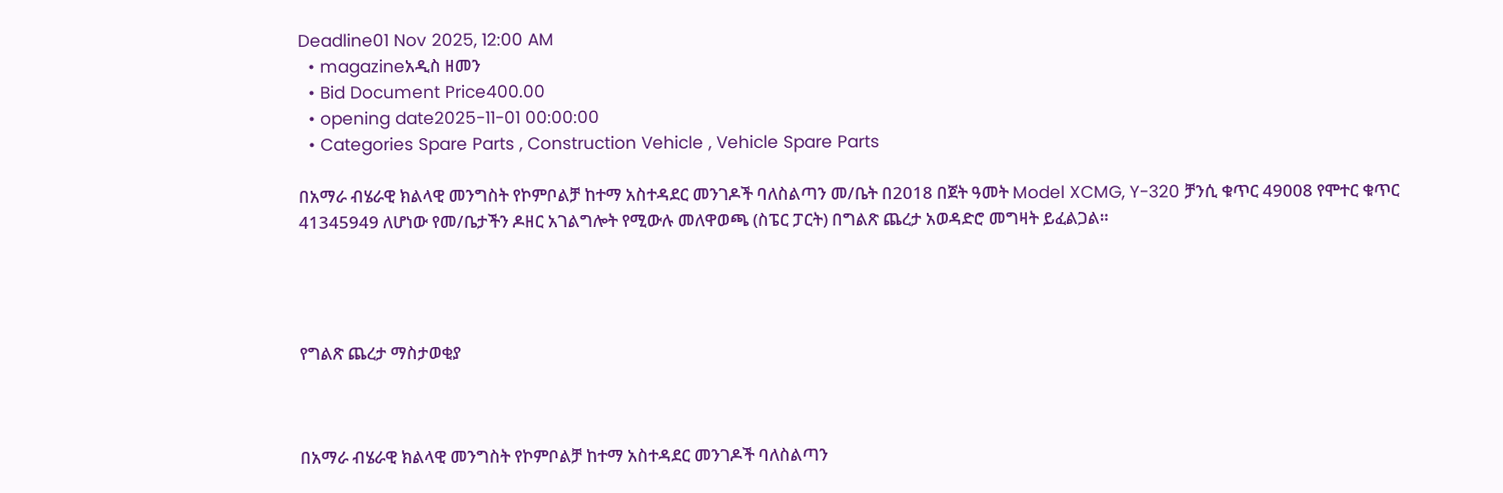Deadline01 Nov 2025, 12:00 AM
  • magazineአዲስ ዘመን
  • Bid Document Price400.00
  • opening date2025-11-01 00:00:00
  • Categories Spare Parts , Construction Vehicle , Vehicle Spare Parts

በአማራ ብሄራዊ ክልላዊ መንግስት የኮምቦልቻ ከተማ አስተዳደር መንገዶች ባለስልጣን መ/ቤት በ2018 በጀት ዓመት Model XCMG, Y-320 ቻንሲ ቁጥር 49008 የሞተር ቁጥር 41345949 ለሆነው የመ/ቤታችን ዶዘር አገልግሎት የሚውሉ መለዋወጫ (ስፔር ፓርት) በግልጽ ጨረታ አወዳድሮ መግዛት ይፈልጋል።




የግልጽ ጨረታ ማስታወቂያ



በአማራ ብሄራዊ ክልላዊ መንግስት የኮምቦልቻ ከተማ አስተዳደር መንገዶች ባለስልጣን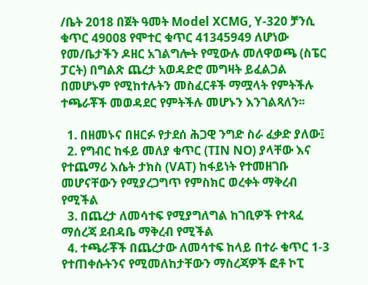/ቤት 2018 በጀት ዓመት Model XCMG, Y-320 ቻንሲ ቁጥር 49008 የሞተር ቁጥር 41345949 ለሆነው የመ/ቤታችን ዶዘር አገልግሎት የሚውሉ መለዋወጫ (ስፔር ፓርት) በግልጽ ጨረታ አወዳድሮ መግዛት ይፈልጋል በመሆኑም የሚከተሉትን መስፈርቶች ማሟላት የምትችሉ ተጫራቾች መወዳደር የምትችሉ መሆኑን እንገልጻለን፡፡

  1. በዘመኑና በዘርፉ የታደሰ ሕጋዊ ንግድ ስራ ፈቃድ ያለው፤
  2. የግብር ከፋይ መለያ ቁጥር (TIN NO) ያላቸው እና የተጨማሪ እሴት ታክስ (VAT) ከፋይነት የተመዘገቡ መሆናቸውን የሚያረጋግጥ የምስክር ወረቀት ማቅረብ የሚችል
  3. በጨረታ ለመሳተፍ የሚያግለግል ከገቢዎች የተጻፈ ማሰረጃ ደብዳቤ ማቅረብ የሚችል
  4. ተጫራቾች በጨረታው ለመሳተፍ ከላይ በተራ ቁጥር 1-3 የተጠቀሱትንና የሚመለከታቸውን ማስረጃዎች ፎቶ ኮፒ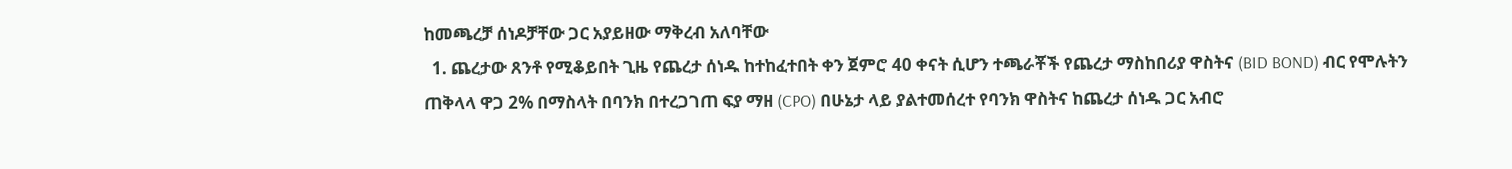ከመጫረቻ ሰነዶቻቸው ጋር አያይዘው ማቅረብ አለባቸው
  1. ጨረታው ጸንቶ የሚቆይበት ጊዜ የጨረታ ሰነዱ ከተከፈተበት ቀን ጀምሮ 40 ቀናት ሲሆን ተጫራቾች የጨረታ ማስከበሪያ ዋስትና (BID BOND) ብር የሞሉትን ጠቅላላ ዋጋ 2% በማስላት በባንክ በተረጋገጠ ፍያ ማዘ (CPO) በሁኔታ ላይ ያልተመሰረተ የባንክ ዋስትና ከጨረታ ሰነዱ ጋር አብሮ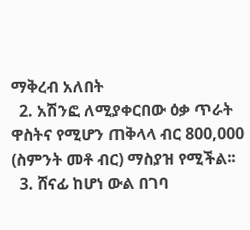ማቅረብ አለበት
  2. አሽንፎ ለሚያቀርበው ዕቃ ጥራት ዋስትና የሚሆን ጠቅላላ ብር 800,000 (ስምንት መቶ ብር) ማስያዝ የሚችል፡፡
  3. ሸናፊ ከሆነ ውል በገባ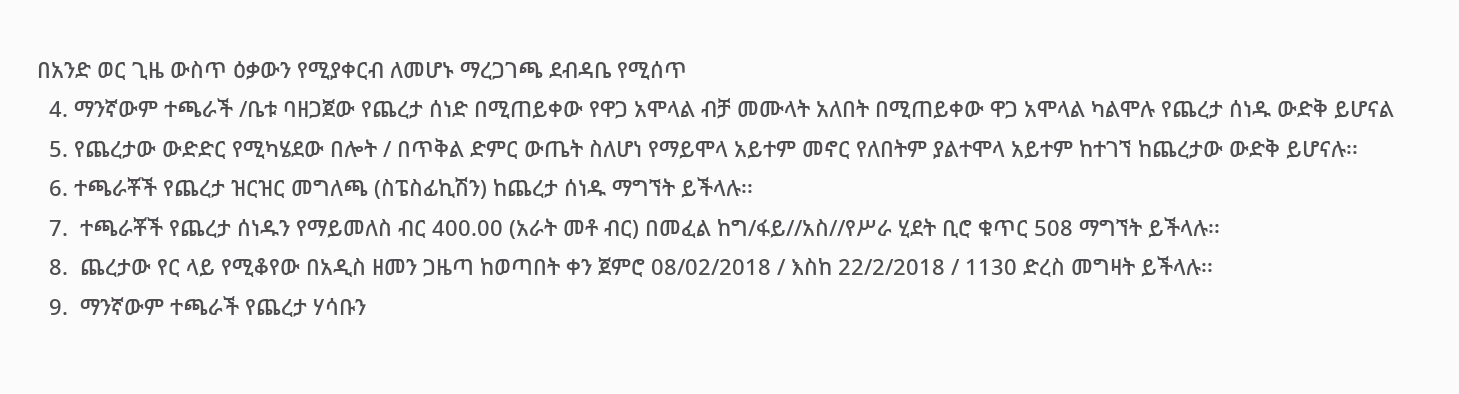በአንድ ወር ጊዜ ውስጥ ዕቃውን የሚያቀርብ ለመሆኑ ማረጋገጫ ደብዳቤ የሚሰጥ
  4. ማንኛውም ተጫራች /ቤቱ ባዘጋጀው የጨረታ ሰነድ በሚጠይቀው የዋጋ አሞላል ብቻ መሙላት አለበት በሚጠይቀው ዋጋ አሞላል ካልሞሉ የጨረታ ሰነዱ ውድቅ ይሆናል
  5. የጨረታው ውድድር የሚካሄደው በሎት / በጥቅል ድምር ውጤት ስለሆነ የማይሞላ አይተም መኖር የለበትም ያልተሞላ አይተም ከተገኘ ከጨረታው ውድቅ ይሆናሉ፡፡
  6. ተጫራቾች የጨረታ ዝርዝር መግለጫ (ስፔስፊኪሽን) ከጨረታ ሰነዱ ማግኘት ይችላሉ፡፡
  7.  ተጫራቾች የጨረታ ሰነዱን የማይመለስ ብር 400.00 (አራት መቶ ብር) በመፈል ከግ/ፋይ//አስ//የሥራ ሂደት ቢሮ ቁጥር 508 ማግኘት ይችላሉ፡፡
  8.  ጨረታው የር ላይ የሚቆየው በአዲስ ዘመን ጋዜጣ ከወጣበት ቀን ጀምሮ 08/02/2018 / እስከ 22/2/2018 / 1130 ድረስ መግዛት ይችላሉ፡፡
  9.  ማንኛውም ተጫራች የጨረታ ሃሳቡን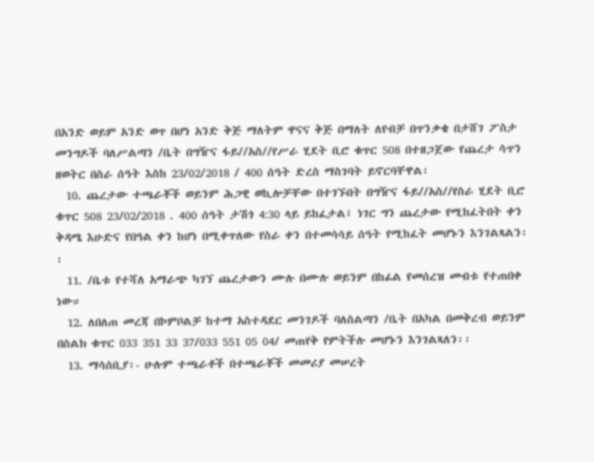በአንድ ወይም አንድ ወጥ በሆነ አንድ ቅጅ ማለትም ዋናና ቅጅ በማለት ለየብቻ በጥንቃቄ በታሸገ ፖስታ መንግዶች ባለሥልጣን /ቤት በግዥና ፋይ//አስ//የሥራ ሂደት ቢሮ ቁጥር 508 በተዘጋጀው የጨረታ ሳጥን ዘወትር በስራ ሰዓት እስከ 23/02/2018 / 400 ሰዓት ድረስ ማስገባት ይኖርባቸዋል፡
  10. ጨረታው ተጫራቾች ወይንም ሕጋዊ ወኪሎቻቸው በተገኙበት በግዥና ፋይ//አስ//የስራ ሂደት ቢሮ ቁጥር 508 23/02/2018 . 400 ሰዓት ታሽጎ 4:30 ላይ ይከፈታል፤ ነገር ግን ጨረታው የሚከፈትበት ቀን ቅዳሜ እሁድና የበዓል ቀን ከሆነ በሚቀጥለው የስራ ቀን በተመሳሳይ ሰዓት የሚከፈት መሆኑን እንገልጻልን፡፡
  11. /ቤቱ የተሻለ አማራጭ ካገኘ ጨረታውን ሙሉ በሙሉ ወይንም በከፊል የመሰረዝ መብቱ የተጠበቀ ነው።
  12. ለበለጠ መረጃ በኮምቦልቻ ከተማ አስተዳደር መንገዶች ባለስልጣን /ቤት በአካል በመቅረብ ወይንም በስልክ ቁጥር 033 351 33 37/033 551 05 04/ መጠየቅ የምትችሉ መሆኑን እንገልጻለን፡፡
  13. ማሳሰቢያ፡- ሁሉም ተጫራቶች በተጫራቾች መመሪያ መሠረት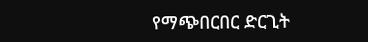የማጭበርበር ድርጊት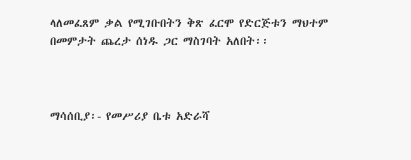ላለመፈጸም ቃል የሚገቡበትን ቅጽ ፈርሞ የድርጅቱን ማህተም በመምታት ጨረታ ሰነዱ ጋር ማስገባት አለበት፡፡



ማሳሰቢያ፡- የመሥሪያ ቤቱ አድራሻ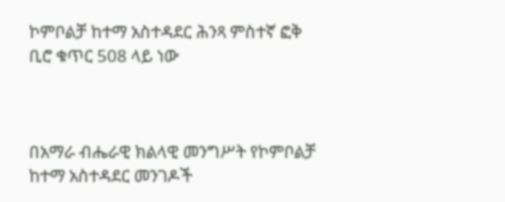ኮምቦልቻ ከተማ አስተዳደር ሕንጻ ምስተኛ ፎቅ ቢሮ ቁጥር 508 ላይ ነው



በአማራ ብሔራዊ ክልላዊ መንግሥት የኮምቦልቻ ከተማ አስተዳደር መንገዶች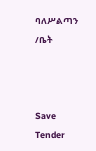ባለሥልጣን /ቤት



Save Tender